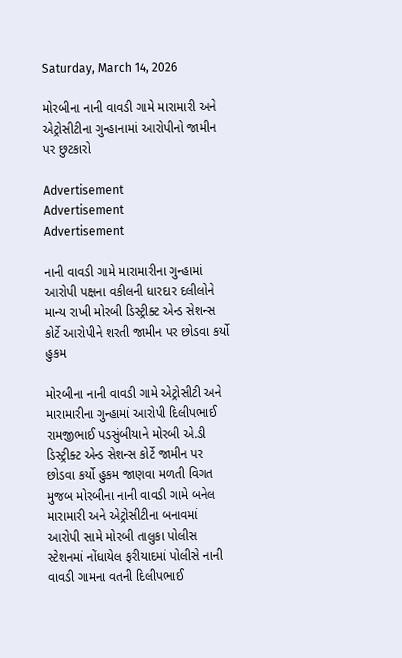Saturday, March 14, 2026

મોરબીના નાની વાવડી ગામે મારામારી અને એટ્રોસીટીના ગુન્હાનામાં આરોપીનો જામીન પર છુટકારો

Advertisement
Advertisement
Advertisement

નાની વાવડી ગામે મારામારીના ગુન્હામાં આરોપી પક્ષના વકીલની ધારદાર દલીલોને માન્ય રાખી મોરબી ડિસ્ટ્રીક્ટ એન્ડ સેશન્સ કોર્ટે આરોપીને શરતી જામીન પર છોડવા કર્યો હુકમ

મોરબીના નાની વાવડી ગામે એટ્રોસીટી અને મારામારીના ગુન્હામાં આરોપી દિલીપભાઈ રામજીભાઈ પડસુંબીયાને મોરબી એ.ડી ડિસ્ટ્રીક્ટ એન્ડ સેશન્સ કોર્ટે જામીન પર છોડવા કર્યો હુકમ જાણવા મળતી વિગત મુજબ મોરબીના નાની વાવડી ગામે બનેલ મારામારી અને એટ્રોસીટીના બનાવમાં આરોપી સામે મોરબી તાલુકા પોલીસ સ્ટેશનમાં નોંધાયેલ ફરીયાદમાં પોલીસે નાની વાવડી ગામના વતની દિલીપભાઈ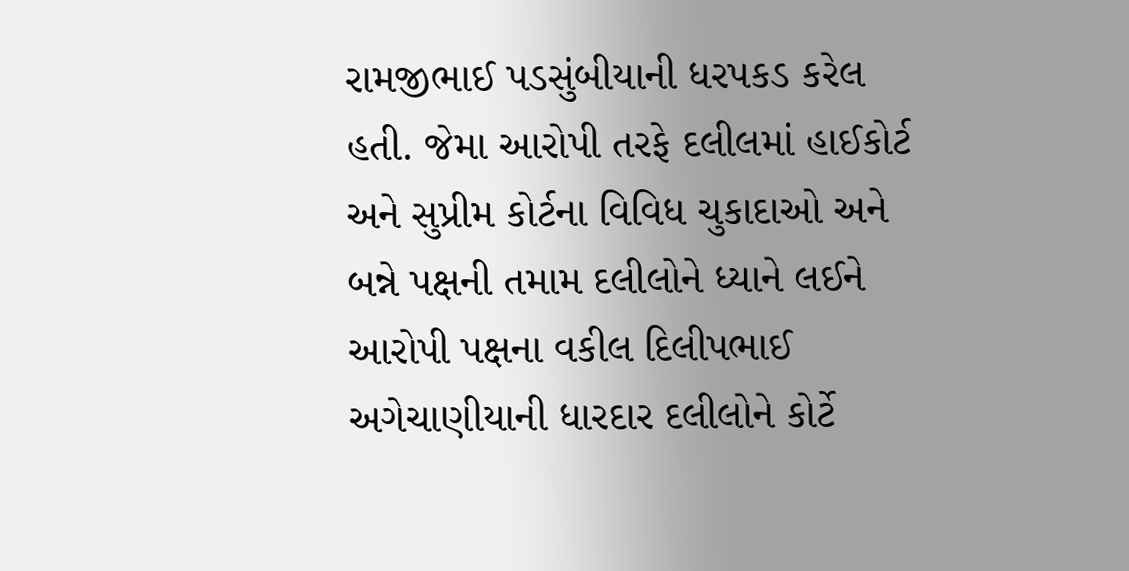રામજીભાઈ પડસુંબીયાની ધરપકડ કરેલ હતી. જેમા આરોપી તરફે દલીલમાં હાઈકોર્ટ અને સુપ્રીમ કોર્ટના વિવિધ ચુકાદાઓ અને બન્ને પક્ષની તમામ દલીલોને ધ્યાને લઈને આરોપી પક્ષના વકીલ દિલીપભાઈ અગેચાણીયાની ધારદાર દલીલોને કોર્ટે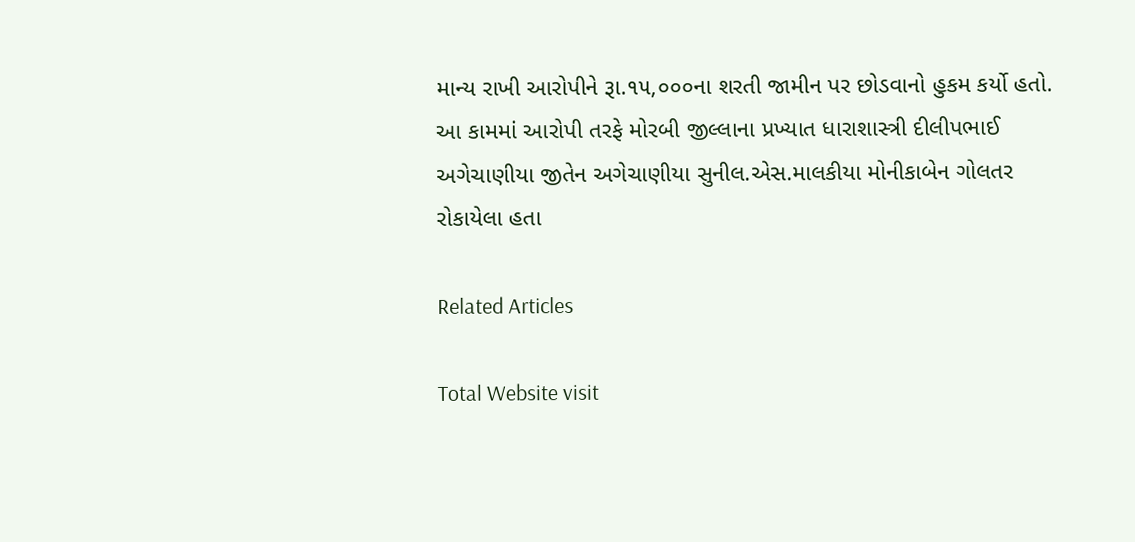માન્ય રાખી આરોપીને રૂા.૧૫,૦૦૦ના શરતી જામીન પર છોડવાનો હુકમ કર્યો હતો. આ કામમાં આરોપી તરફે મોરબી જીલ્લાના પ્રખ્યાત ધારાશાસ્ત્રી દીલીપભાઈ અગેચાણીયા જીતેન અગેચાણીયા સુનીલ.એસ.માલકીયા મોનીકાબેન ગોલતર રોકાયેલા હતા

Related Articles

Total Website visit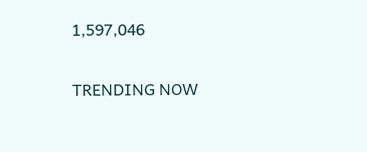1,597,046

TRENDING NOW